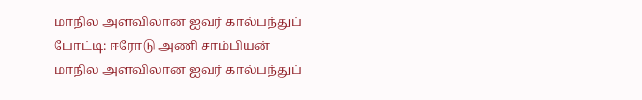மாநில அளவிலான ஐவர் கால்பந்துப் போட்டி: ஈரோடு அணி சாம்பியன்
மாநில அளவிலான ஐவர் கால்பந்துப்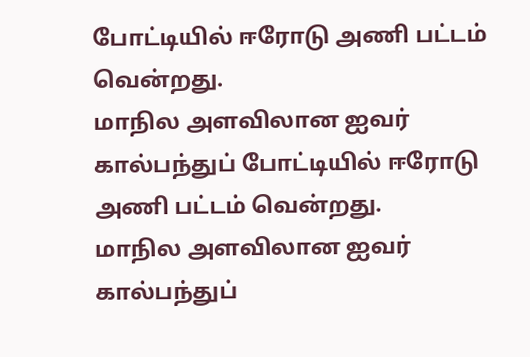போட்டியில் ஈரோடு அணி பட்டம் வென்றது.
மாநில அளவிலான ஐவர் கால்பந்துப் போட்டியில் ஈரோடு அணி பட்டம் வென்றது.
மாநில அளவிலான ஐவர் கால்பந்துப்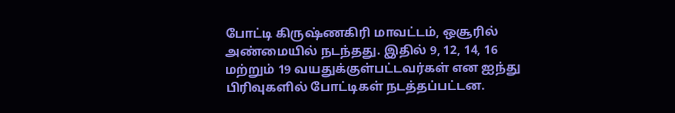போட்டி கிருஷ்ணகிரி மாவட்டம், ஒசூரில் அண்மையில் நடந்தது. இதில் 9, 12, 14, 16 மற்றும் 19 வயதுக்குள்பட்டவர்கள் என ஐந்து பிரிவுகளில் போட்டிகள் நடத்தப்பட்டன.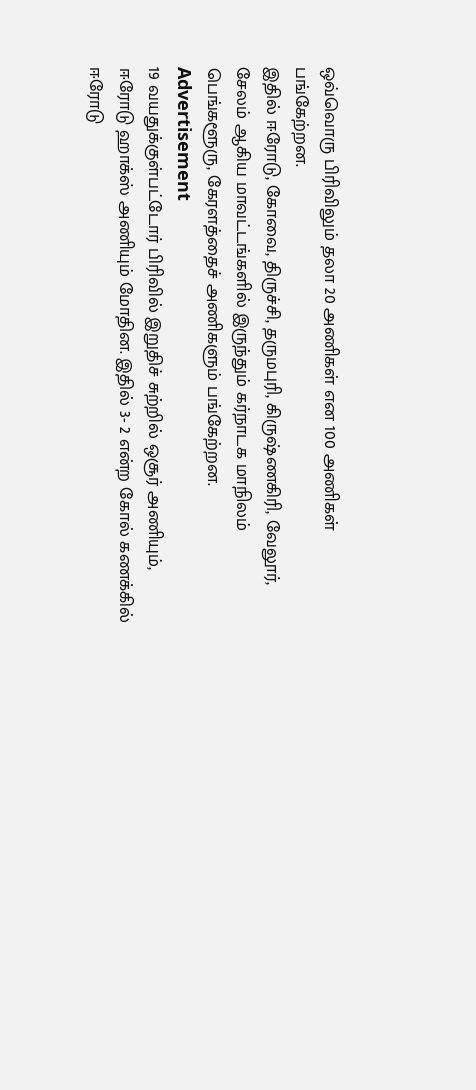ஒவ்வொரு பிரிவிலும் தலா 20 அணிகள் என 100 அணிகள் பங்கேற்றன.
இதில் ஈரோடு, கோவை, திருச்சி, தருமபுரி, கிருஷ்ணகிரி, வேலூர், சேலம் ஆகிய மாவட்டங்களில் இருந்தும் கர்நாடக மாநிலம் பெங்களூரு, கேரளத்தைச் அணிகளும் பங்கேற்றன.
Advertisement
19 வயதுக்குள்பட்டோர் பிரிவில் இறுதிச் சுற்றில் ஒசூர் அணியும், ஈரோடு ஹாக்ஸ் அணியும் மோதின. இதில் 3- 2 என்ற கோல் கணக்கில் ஈரோடு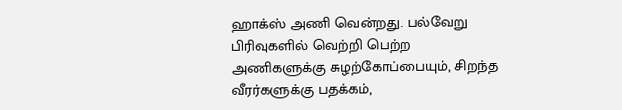ஹாக்ஸ் அணி வென்றது. பல்வேறு பிரிவுகளில் வெற்றி பெற்ற அணிகளுக்கு சுழற்கோப்பையும், சிறந்த வீரர்களுக்கு பதக்கம்,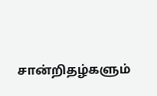சான்றிதழ்களும்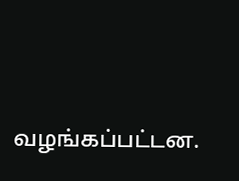வழங்கப்பட்டன.